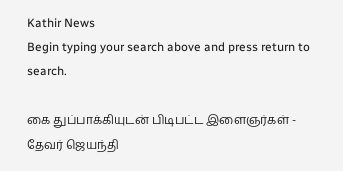Kathir News
Begin typing your search above and press return to search.

கை துப்பாக்கியுடன் பிடிபட்ட இளைஞர்கள் - தேவர் ஜெயந்தி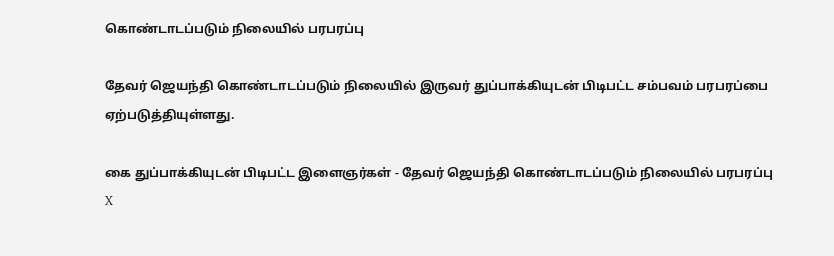கொண்டாடப்படும் நிலையில் பரபரப்பு

தேவர் ஜெயந்தி கொண்டாடப்படும் நிலையில் இருவர் துப்பாக்கியுடன் பிடிபட்ட சம்பவம் பரபரப்பை ஏற்படுத்தியுள்ளது.

கை துப்பாக்கியுடன் பிடிபட்ட இளைஞர்கள் - தேவர் ஜெயந்தி கொண்டாடப்படும் நிலையில் பரபரப்பு
X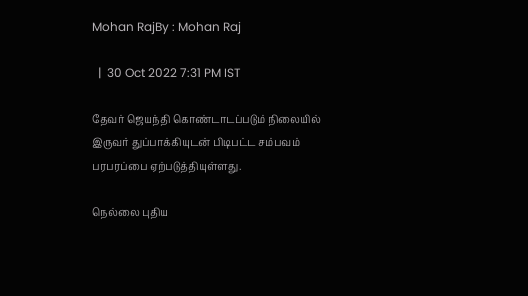Mohan RajBy : Mohan Raj

  |  30 Oct 2022 7:31 PM IST

தேவர் ஜெயந்தி கொண்டாடப்படும் நிலையில் இருவர் துப்பாக்கியுடன் பிடிபட்ட சம்பவம் பரபரப்பை ஏற்படுத்தியுள்ளது.

நெல்லை புதிய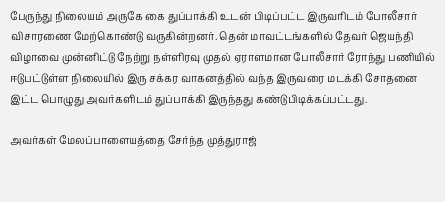பேருந்து நிலையம் அருகே கை துப்பாக்கி உடன் பிடிப்பட்ட இருவரிடம் போலீசார் விசாரணை மேற்கொண்டு வருகின்றனர். தென் மாவட்டங்களில் தேவர் ஜெயந்தி விழாவை முன்னிட்டு நேற்று நள்ளிரவு முதல் ஏராளமான போலீசார் ரோந்து பணியில் ஈடுபட்டுள்ள நிலையில் இரு சக்கர வாகனத்தில் வந்த இருவரை மடக்கி சோதனை இட்ட பொழுது அவர்களிடம் துப்பாக்கி இருந்தது கண்டுபிடிக்கப்பட்டது.

அவர்கள் மேலப்பாளையத்தை சேர்ந்த முத்துராஜ்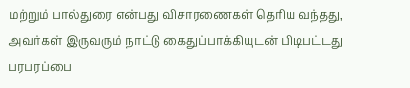மற்றும் பால்துரை என்பது விசாரணைகள் தெரிய வந்தது, அவர்கள் இருவரும் நாட்டு கைதுப்பாக்கியுடன் பிடிபட்டது பரபரப்பை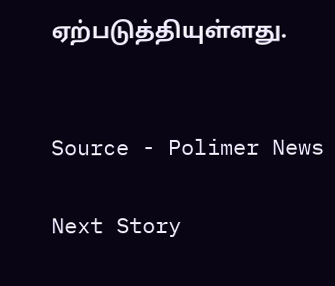ஏற்படுத்தியுள்ளது.


Source - Polimer News

Next Story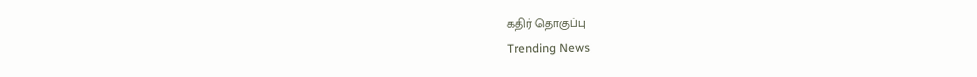கதிர் தொகுப்பு
Trending News